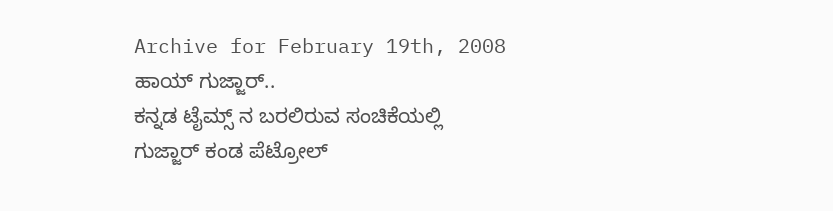Archive for February 19th, 2008
ಹಾಯ್ ಗುಜ್ಜಾರ್..
ಕನ್ನಡ ಟೈಮ್ಸ್ ನ ಬರಲಿರುವ ಸಂಚಿಕೆಯಲ್ಲಿ ಗುಜ್ಜಾರ್ ಕಂಡ ಪೆಟ್ರೋಲ್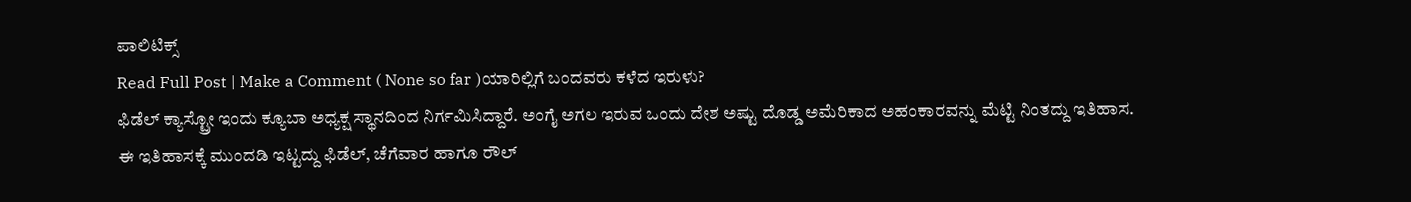ಪಾಲಿಟಿಕ್ಸ್
Read Full Post | Make a Comment ( None so far )ಯಾರಿಲ್ಲಿಗೆ ಬಂದವರು ಕಳೆದ ಇರುಳು?
ಫಿಡೆಲ್ ಕ್ಯಾಸ್ಟ್ರೋ ಇಂದು ಕ್ಯೂಬಾ ಅಧ್ಯಕ್ಷ ಸ್ಥಾನದಿಂದ ನಿರ್ಗಮಿಸಿದ್ದಾರೆ. ಅಂಗೈ ಅಗಲ ಇರುವ ಒಂದು ದೇಶ ಅಷ್ಟು ದೊಡ್ಡ ಅಮೆರಿಕಾದ ಅಹಂಕಾರವನ್ನು ಮೆಟ್ಟಿ ನಿಂತದ್ದು ಇತಿಹಾಸ. ಈ ಇತಿಹಾಸಕ್ಕೆ ಮುಂದಡಿ ಇಟ್ಟದ್ದು ಫಿಡೆಲ್, ಚೆಗೆವಾರ ಹಾಗೂ ರೌಲ್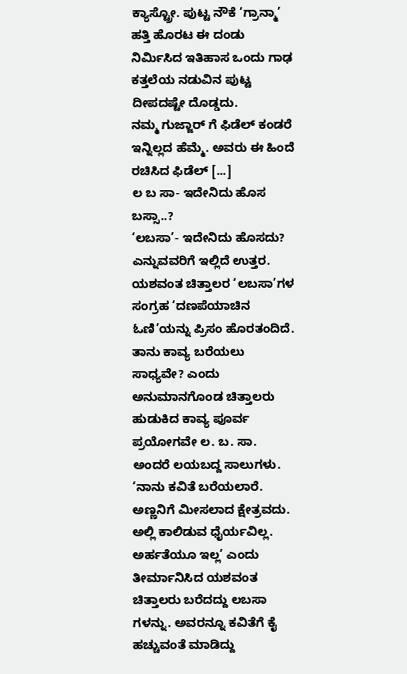ಕ್ಯಾಸ್ಟ್ರೋ. ಪುಟ್ಟ ನೌಕೆ ‘ಗ್ರಾನ್ಮಾ’ ಹತ್ತಿ ಹೊರಟ ಈ ದಂಡು ನಿರ್ಮಿಸಿದ ಇತಿಹಾಸ ಒಂದು ಗಾಢ ಕತ್ತಲೆಯ ನಡುವಿನ ಪುಟ್ಟ ದೀಪದಷ್ಟೇ ದೊಡ್ಡದು.
ನಮ್ಮ ಗುಜ್ಜಾರ್ ಗೆ ಫಿಡೆಲ್ ಕಂಡರೆ ಇನ್ನಿಲ್ಲದ ಹೆಮ್ಮೆ. ಅವರು ಈ ಹಿಂದೆ ರಚಿಸಿದ ಫಿಡೆಲ್ [...]
ಲ ಬ ಸಾ- ಇದೇನಿದು ಹೊಸ ಬಸ್ಸಾ..?
‘ಲಬಸಾ’- ಇದೇನಿದು ಹೊಸದು? ಎನ್ನುವವರಿಗೆ ಇಲ್ಲಿದೆ ಉತ್ತರ. ಯಶವಂತ ಚಿತ್ತಾಲರ ‘ಲಬಸಾ’ಗಳ ಸಂಗ್ರಹ ‘ದಣಪೆಯಾಚಿನ ಓಣಿ’ಯನ್ನು ಪ್ರಿಸಂ ಹೊರತಂದಿದೆ.
ತಾನು ಕಾವ್ಯ ಬರೆಯಲು ಸಾಧ್ಯವೇ? ಎಂದು ಅನುಮಾನಗೊಂಡ ಚಿತ್ತಾಲರು ಹುಡುಕಿದ ಕಾವ್ಯ ಪೂರ್ವ ಪ್ರಯೋಗವೇ ಲ. ಬ. ಸಾ. ಅಂದರೆ ಲಯಬದ್ದ ಸಾಲುಗಳು.
‘ನಾನು ಕವಿತೆ ಬರೆಯಲಾರೆ. ಅಣ್ಣನಿಗೆ ಮೀಸಲಾದ ಕ್ಷೇತ್ರವದು. ಅಲ್ಲಿ ಕಾಲಿಡುವ ಧೈರ್ಯವಿಲ್ಲ. ಅರ್ಹತೆಯೂ ಇಲ್ಲ’ ಎಂದು ತೀರ್ಮಾನಿಸಿದ ಯಶವಂತ ಚಿತ್ತಾಲರು ಬರೆದದ್ದು ಲಬಸಾ ಗಳನ್ನು. ಅವರನ್ನೂ ಕವಿತೆಗೆ ಕೈ ಹಚ್ಚುವಂತೆ ಮಾಡಿದ್ದು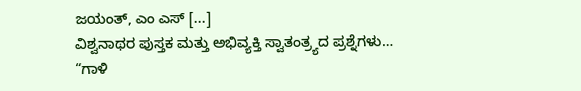ಜಯಂತ್, ಎಂ ಎಸ್ [...]
ವಿಶ್ವನಾಥರ ಪುಸ್ತಕ ಮತ್ತು ಅಭಿವ್ಯಕ್ತಿ ಸ್ವಾತಂತ್ರ್ಯದ ಪ್ರಶ್ನೆಗಳು…
“ಗಾಳಿ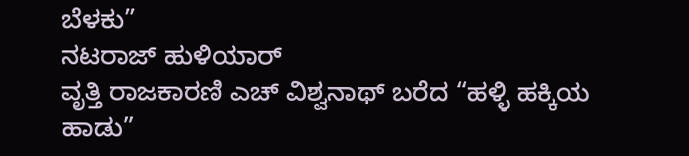ಬೆಳಕು”
ನಟರಾಜ್ ಹುಳಿಯಾರ್
ವೃತ್ತಿ ರಾಜಕಾರಣಿ ಎಚ್ ವಿಶ್ವನಾಥ್ ಬರೆದ “ಹಳ್ಳಿ ಹಕ್ಕಿಯ ಹಾಡು”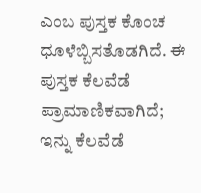ಎಂಬ ಪುಸ್ತಕ ಕೊಂಚ ಧೂಳೆಬ್ಬಿಸತೊಡಗಿದೆ. ಈ ಪುಸ್ತಕ ಕೆಲವೆಡೆ ಪ್ರಾಮಾಣಿಕವಾಗಿದೆ; ಇನ್ನು ಕೆಲವೆಡೆ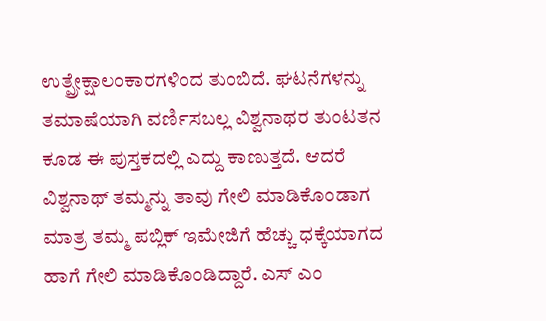ಉತ್ಪ್ರೇಕ್ಷಾಲಂಕಾರಗಳಿಂದ ತುಂಬಿದೆ. ಘಟನೆಗಳನ್ನು ತಮಾಷೆಯಾಗಿ ವರ್ಣಿಸಬಲ್ಲ ವಿಶ್ವನಾಥರ ತುಂಟತನ ಕೂಡ ಈ ಪುಸ್ತಕದಲ್ಲಿ ಎದ್ದು ಕಾಣುತ್ತದೆ. ಆದರೆ ವಿಶ್ವನಾಥ್ ತಮ್ಮನ್ನು ತಾವು ಗೇಲಿ ಮಾಡಿಕೊಂಡಾಗ ಮಾತ್ರ ತಮ್ಮ ಪಬ್ಲಿಕ್ ಇಮೇಜಿಗೆ ಹೆಚ್ಚು ಧಕ್ಕೆಯಾಗದ ಹಾಗೆ ಗೇಲಿ ಮಾಡಿಕೊಂಡಿದ್ದಾರೆ. ಎಸ್ ಎಂ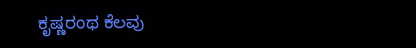ಕೃಷ್ಣರಂಥ ಕೆಲವು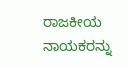ರಾಜಕೀಯ ನಾಯಕರನ್ನು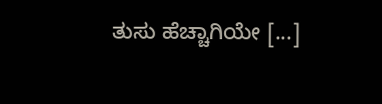ತುಸು ಹೆಚ್ಚಾಗಿಯೇ [...]